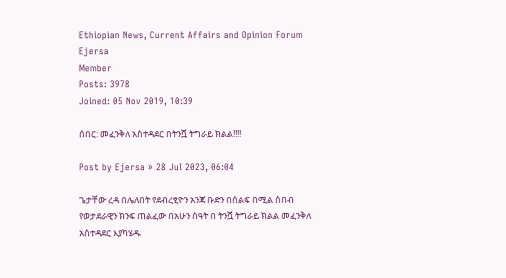Ethiopian News, Current Affairs and Opinion Forum
Ejersa
Member
Posts: 3978
Joined: 05 Nov 2019, 10:39

ሰበር: መፈንቅለ አስተዳደር በትንሿ ትግራይ ክልል!!!!

Post by Ejersa » 28 Jul 2023, 06:04

ጌታቸው ረዳ በሌለበት የደብረፂዮን አንጃ ቡድን በሰልፍ በሚል ስበብ የወታደራዊን ክንፍ ጠልፈው በአሁን ሰዓት በ ትንሿ ትግራይ ክልል መፈንቅለ አስተዳደር እያካሄዱ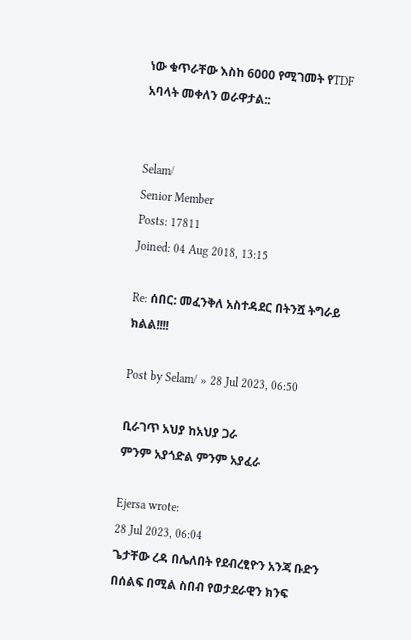ነው ቁጥራቸው እስከ 6000 የሚገመት የTDF አባላት መቀለን ወራዋታል::


Selam/
Senior Member
Posts: 17811
Joined: 04 Aug 2018, 13:15

Re: ሰበር: መፈንቅለ አስተዳደር በትንሿ ትግራይ ክልል!!!!

Post by Selam/ » 28 Jul 2023, 06:50

ቢራገጥ አህያ ከአህያ ጋራ
ምንም አያጎድል ምንም አያፈራ

Ejersa wrote:
28 Jul 2023, 06:04
ጌታቸው ረዳ በሌለበት የደብረፂዮን አንጃ ቡድን በሰልፍ በሚል ስበብ የወታደራዊን ክንፍ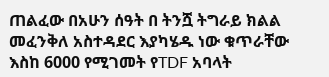ጠልፈው በአሁን ሰዓት በ ትንሿ ትግራይ ክልል መፈንቅለ አስተዳደር እያካሄዱ ነው ቁጥራቸው እስከ 6000 የሚገመት የTDF አባላት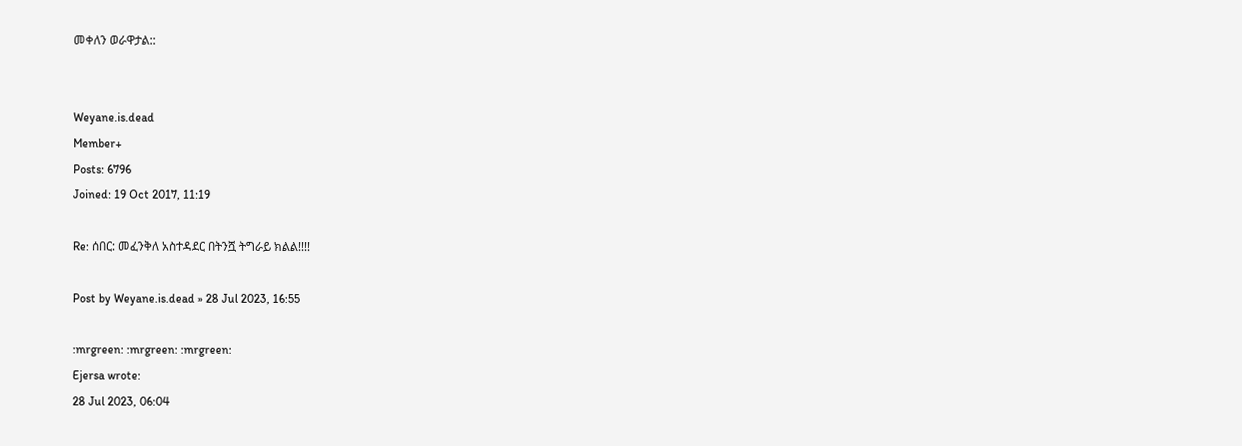መቀለን ወራዋታል::


Weyane.is.dead
Member+
Posts: 6796
Joined: 19 Oct 2017, 11:19

Re: ሰበር: መፈንቅለ አስተዳደር በትንሿ ትግራይ ክልል!!!!

Post by Weyane.is.dead » 28 Jul 2023, 16:55

:mrgreen: :mrgreen: :mrgreen:
Ejersa wrote:
28 Jul 2023, 06:04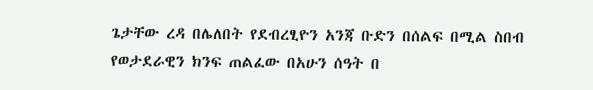ጌታቸው ረዳ በሌለበት የደብረፂዮን አንጃ ቡድን በሰልፍ በሚል ስበብ የወታደራዊን ክንፍ ጠልፈው በአሁን ሰዓት በ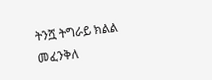ትንሿ ትግራይ ክልል መፈንቅለ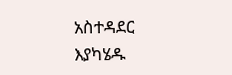አስተዳደር እያካሄዱ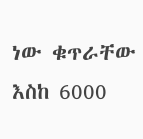ነው ቁጥራቸው እስከ 6000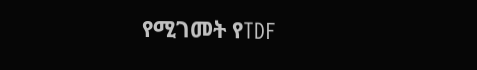የሚገመት የTDF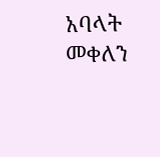አባላት መቀለን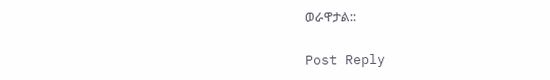ወራዋታል::

Post Reply